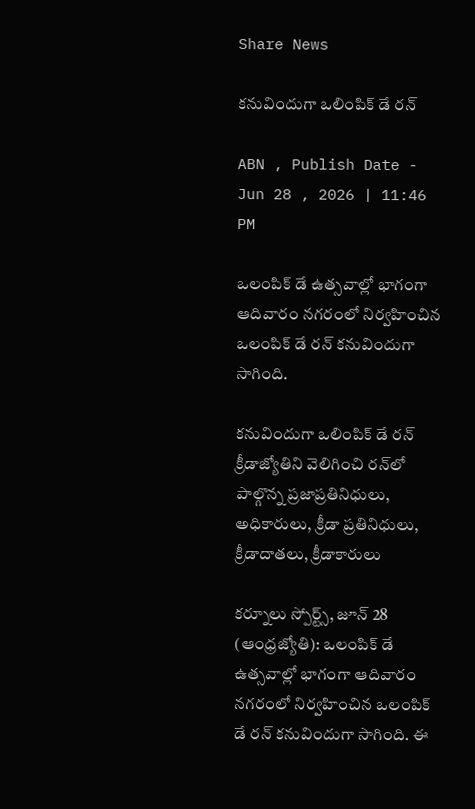Share News

కనువిందుగా ఒలింపిక్‌ డే రన్‌

ABN , Publish Date - Jun 28 , 2026 | 11:46 PM

ఒలంపిక్‌ డే ఉత్సవాల్లో భాగంగా ఆదివారం నగరంలో నిర్వహించిన ఒలంపిక్‌ డే రన్‌ కనువిందుగా సాగింది.

కనువిందుగా ఒలింపిక్‌ డే రన్‌
క్రీడాజ్యోతిని వెలిగించి రన్‌లో పాల్గొన్న ప్రజాప్రతినిధులు, అధికారులు, క్రీడా ప్రతినిధులు, క్రీడాదాతలు, క్రీడాకారులు

కర్నూలు స్పోర్ట్స్‌, జూన్‌ 28 (ఆంధ్రజ్యోతి): ఒలంపిక్‌ డే ఉత్సవాల్లో భాగంగా ఆదివారం నగరంలో నిర్వహించిన ఒలంపిక్‌ డే రన్‌ కనువిందుగా సాగింది. ఈ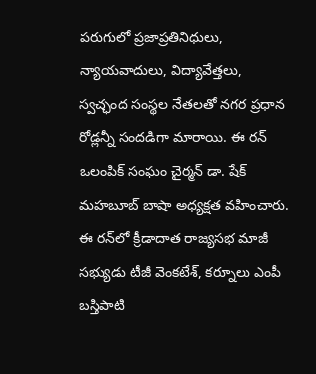పరుగులో ప్రజాప్రతినిధులు, న్యాయవాదులు, విద్యావేత్తలు, స్వచ్ఛంద సంస్థల నేతలతో నగర ప్రధాన రోడ్లన్నీ సందడిగా మారాయి. ఈ రన్‌ ఒలంపిక్‌ సంఘం చైర్మన్‌ డా. షేక్‌ మహబూబ్‌ బాషా అధ్యక్షత వహించారు. ఈ రన్‌లో క్రీడాదాత రాజ్యసభ మాజీ సభ్యుడు టీజీ వెంకటేశ్‌, కర్నూలు ఎంపీ బస్తిపాటి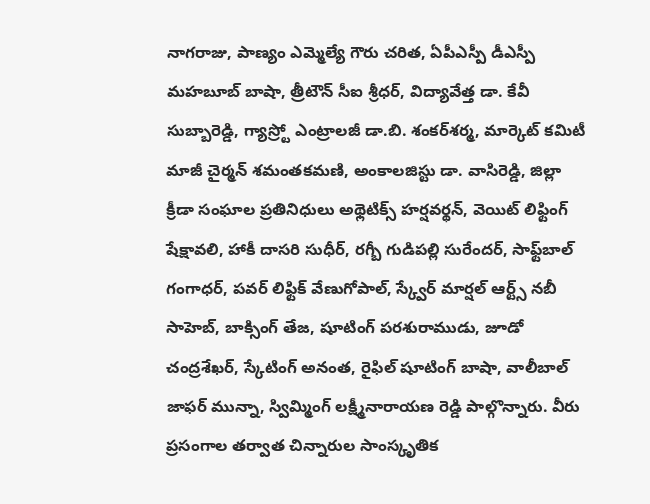నాగరాజు, పాణ్యం ఎమ్మెల్యే గౌరు చరిత, ఏపీఎస్పీ డీఎస్పీ మహబూబ్‌ బాషా, త్రీటౌన్‌ సీఐ శ్రీధర్‌, విద్యావేత్త డా. కేవీ సుబ్బారెడ్డి, గ్యాస్ర్టో ఎంట్రాలజీ డా.బి. శంకర్‌శర్మ, మార్కెట్‌ కమిటీ మాజీ చైర్మన్‌ శమంతకమణి, అంకాలజిస్టు డా. వాసిరెడ్డి, జిల్లా క్రీడా సంఘాల ప్రతినిధులు అథ్లెటిక్స్‌ హర్షవర్థన్‌, వెయిట్‌ లిఫ్టింగ్‌ షేక్షావలి, హాకీ దాసరి సుధీర్‌, రగ్బీ గుడిపల్లి సురేందర్‌, సాఫ్ట్‌బాల్‌ గంగాధర్‌, పవర్‌ లిఫ్టిక్‌ వేణుగోపాల్‌, స్క్వేర్‌ మార్షల్‌ ఆర్ట్స్‌ నబీ సాహెబ్‌, బాక్సింగ్‌ తేజ, షూటింగ్‌ పరశురాముడు, జూడో చంద్రశేఖర్‌, స్కేటింగ్‌ అనంత, రైఫిల్‌ షూటింగ్‌ బాషా, వాలీబాల్‌ జాఫర్‌ మున్నా, స్విమ్మింగ్‌ లక్ష్మీనారాయణ రెడ్డి పాల్గొన్నారు. వీరు ప్రసంగాల తర్వాత చిన్నారుల సాంస్కృతిక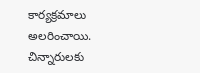కార్యక్రమాలు అలరించాయి. చిన్నారులకు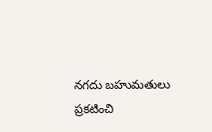నగదు బహుమతులు ప్రకటించి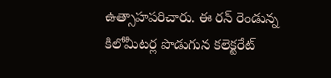ఉత్సాహపరిచారు. ఈ రన్‌ రెండున్న కిలోమీటర్ల పొడుగున కలెక్టరేట్‌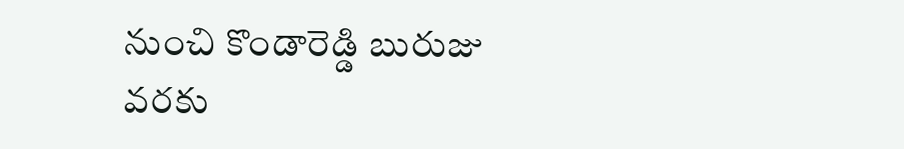నుంచి కొండారెడ్డి బురుజు వరకు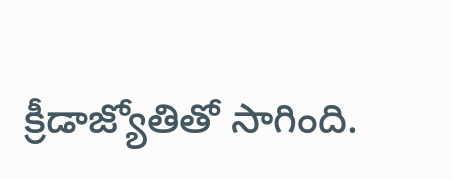క్రీడాజ్యోతితో సాగింది.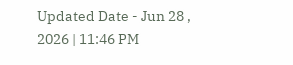Updated Date - Jun 28 , 2026 | 11:46 PM